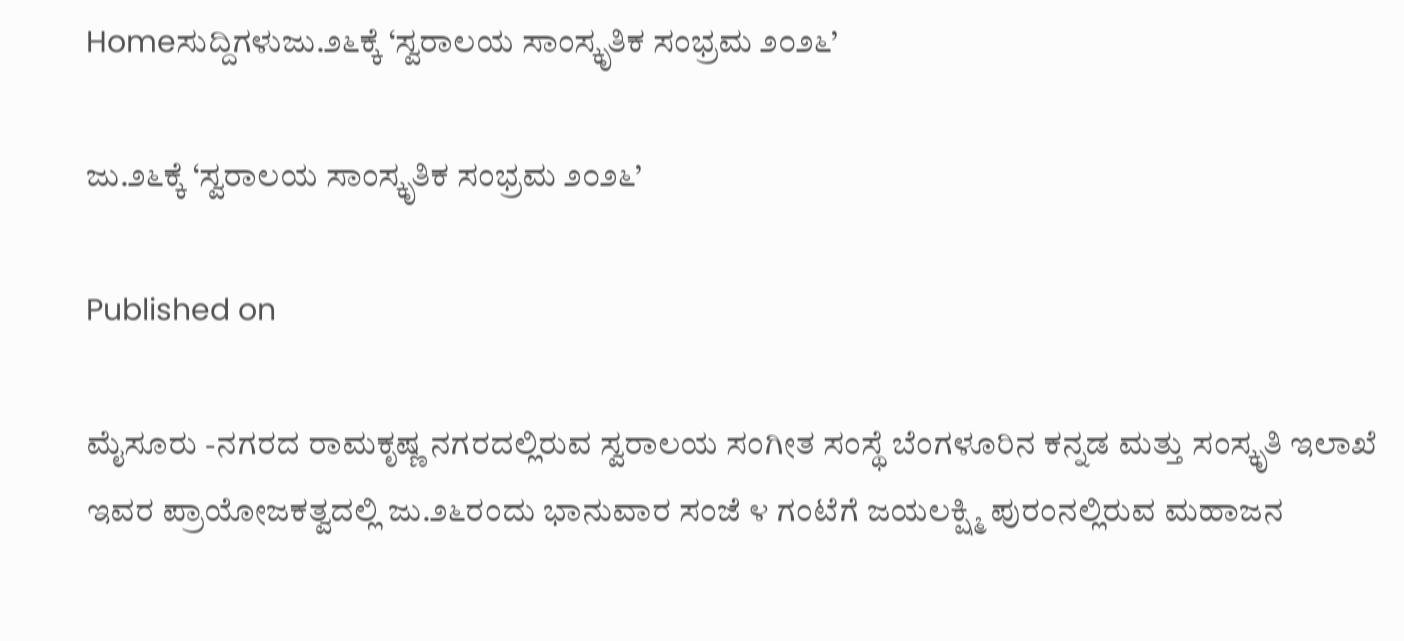Homeಸುದ್ದಿಗಳುಜು.೨೬ಕ್ಕೆ ‘ಸ್ವರಾಲಯ ಸಾಂಸ್ಕೃತಿಕ ಸಂಭ್ರಮ ೨೦೨೬’

ಜು.೨೬ಕ್ಕೆ ‘ಸ್ವರಾಲಯ ಸಾಂಸ್ಕೃತಿಕ ಸಂಭ್ರಮ ೨೦೨೬’

Published on

ಮೈಸೂರು -ನಗರದ ರಾಮಕೃಷ್ಣ ನಗರದಲ್ಲಿರುವ ಸ್ವರಾಲಯ ಸಂಗೀತ ಸಂಸ್ಥೆ ಬೆಂಗಳೂರಿನ ಕನ್ನಡ ಮತ್ತು ಸಂಸ್ಕೃತಿ ಇಲಾಖೆ ಇವರ ಪ್ರಾಯೋಜಕತ್ವದಲ್ಲಿ ಜು.೨೬ರಂದು ಭಾನುವಾರ ಸಂಜೆ ೪ ಗಂಟೆಗೆ ಜಯಲಕ್ಷ್ಮಿ ಪುರಂನಲ್ಲಿರುವ ಮಹಾಜನ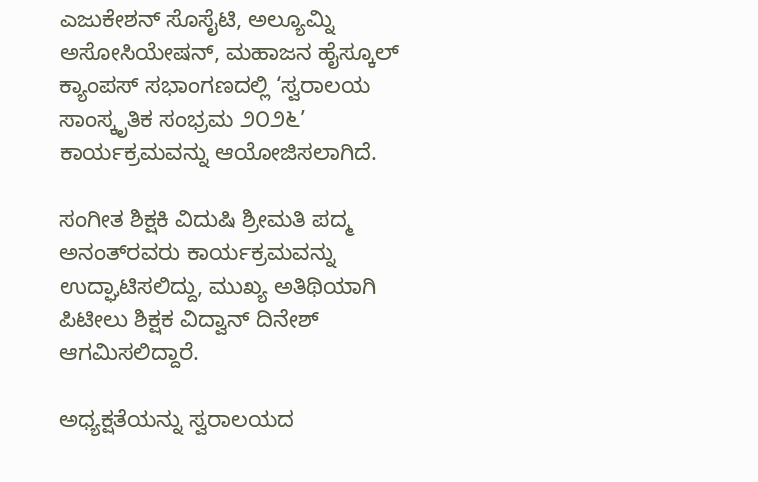ಎಜುಕೇಶನ್ ಸೊಸೈಟಿ, ಅಲ್ಯೂಮ್ನಿ ಅಸೋಸಿಯೇಷನ್, ಮಹಾಜನ ಹೈಸ್ಕೂಲ್ ಕ್ಯಾಂಪಸ್ ಸಭಾಂಗಣದಲ್ಲಿ ‘ಸ್ವರಾಲಯ ಸಾಂಸ್ಕೃತಿಕ ಸಂಭ್ರಮ ೨೦೨೬’ ಕಾರ್ಯಕ್ರಮವನ್ನು ಆಯೋಜಿಸಲಾಗಿದೆ.

ಸಂಗೀತ ಶಿಕ್ಷಕಿ ವಿದುಷಿ ಶ್ರೀಮತಿ ಪದ್ಮ ಅನಂತ್‌ರವರು ಕಾರ್ಯಕ್ರಮವನ್ನು ಉದ್ಘಾಟಿಸಲಿದ್ದು, ಮುಖ್ಯ ಅತಿಥಿಯಾಗಿ ಪಿಟೀಲು ಶಿಕ್ಷಕ ವಿದ್ವಾನ್ ದಿನೇಶ್ ಆಗಮಿಸಲಿದ್ದಾರೆ.

ಅಧ್ಯಕ್ಷತೆಯನ್ನು ಸ್ವರಾಲಯದ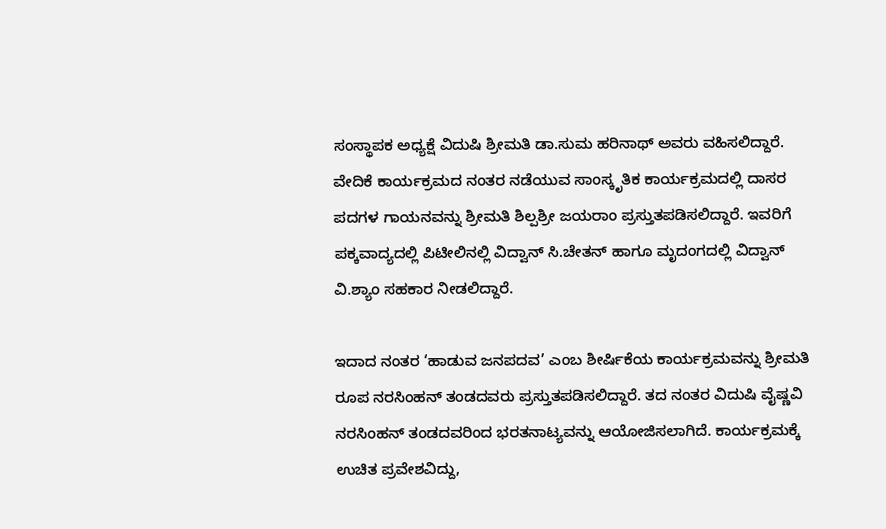ಸಂಸ್ಥಾಪಕ ಅಧ್ಯಕ್ಷೆ ವಿದುಷಿ ಶ್ರೀಮತಿ ಡಾ.ಸುಮ ಹರಿನಾಥ್ ಅವರು ವಹಿಸಲಿದ್ದಾರೆ. ವೇದಿಕೆ ಕಾರ್ಯಕ್ರಮದ ನಂತರ ನಡೆಯುವ ಸಾಂಸ್ಕೃತಿಕ ಕಾರ್ಯಕ್ರಮದಲ್ಲಿ ದಾಸರ ಪದಗಳ ಗಾಯನವನ್ನು ಶ್ರೀಮತಿ ಶಿಲ್ಪಶ್ರೀ ಜಯರಾಂ ಪ್ರಸ್ತುತಪಡಿಸಲಿದ್ದಾರೆ. ಇವರಿಗೆ ಪಕ್ಕವಾದ್ಯದಲ್ಲಿ ಪಿಟೀಲಿನಲ್ಲಿ ವಿದ್ವಾನ್ ಸಿ.ಚೇತನ್ ಹಾಗೂ ಮೃದಂಗದಲ್ಲಿ ವಿದ್ವಾನ್ ವಿ.ಶ್ಯಾಂ ಸಹಕಾರ ನೀಡಲಿದ್ದಾರೆ.

ಇದಾದ ನಂತರ ‘ಹಾಡುವ ಜನಪದವ’ ಎಂಬ ಶೀರ್ಷಿಕೆಯ ಕಾರ್ಯಕ್ರಮವನ್ನು ಶ್ರೀಮತಿ ರೂಪ ನರಸಿಂಹನ್ ತಂಡದವರು ಪ್ರಸ್ತುತಪಡಿಸಲಿದ್ದಾರೆ. ತದ ನಂತರ ವಿದುಷಿ ವೈಷ್ಣವಿ ನರಸಿಂಹನ್ ತಂಡದವರಿಂದ ಭರತನಾಟ್ಯವನ್ನು ಆಯೋಜಿಸಲಾಗಿದೆ. ಕಾರ್ಯಕ್ರಮಕ್ಕೆ ಉಚಿತ ಪ್ರವೇಶವಿದ್ದು,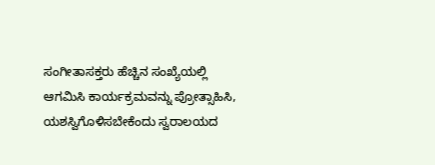ಸಂಗೀತಾಸಕ್ತರು ಹೆಚ್ಚಿನ ಸಂಖ್ಯೆಯಲ್ಲಿ ಆಗಮಿಸಿ ಕಾರ್ಯಕ್ರಮವನ್ನು ಪ್ರೋತ್ಸಾಹಿಸಿ, ಯಶಸ್ವಿಗೊಳಿಸಬೇಕೆಂದು ಸ್ವರಾಲಯದ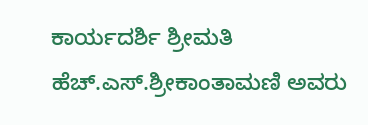ಕಾರ್ಯದರ್ಶಿ ಶ್ರೀಮತಿ ಹೆಚ್.ಎಸ್.ಶ್ರೀಕಾಂತಾಮಣಿ ಅವರು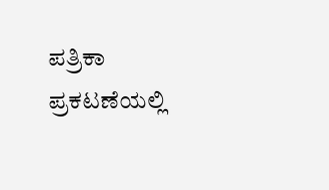ಪತ್ರಿಕಾ ಪ್ರಕಟಣೆಯಲ್ಲಿ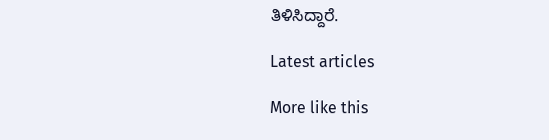ತಿಳಿಸಿದ್ದಾರೆ.

Latest articles

More like this